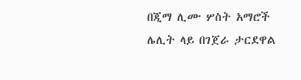በጂማ ሊሙ ሦስት አማሮች ሌሊት ላይ በገጀራ ታርደዋል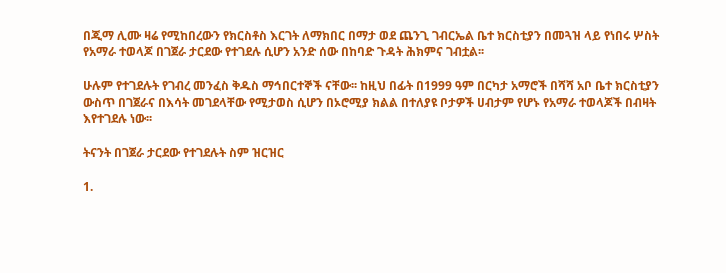በጂማ ሊሙ ዛሬ የሚከበረውን የክርስቶስ እርገት ለማክበር በማታ ወደ ጨንጊ ገብርኤል ቤተ ክርስቲያን በመጓዝ ላይ የነበሩ ሦስት የአማራ ተወላጆ በገጀራ ታርደው የተገደሉ ሲሆን አንድ ሰው በከባድ ጉዳት ሕክምና ገብቷል፡፡

ሁሉም የተገደሉት የገብረ መንፈስ ቅዱስ ማኅበርተኞች ናቸው፡፡ ከዚህ በፊት በ1999 ዓም በርካታ አማሮች በሻሻ አቦ ቤተ ክርስቲያን ውስጥ በገጀራና በእሳት መገደላቸው የሚታወስ ሲሆን በኦሮሚያ ክልል በተለያዩ ቦታዎች ሀብታም የሆኑ የአማራ ተወላጆች በብዛት እየተገደሉ ነው፡፡

ትናንት በገጀራ ታርደው የተገደሉት ስም ዝርዝር

1.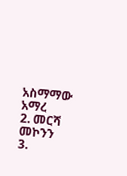አስማማው አማረ
2. መርሻ መኮንን
3.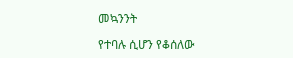መኳንንት

የተባሉ ሲሆን የቆሰለው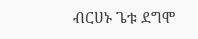ብርሀኑ ጌቱ ደግሞ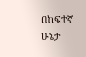በከፍተኛ ሁኔታ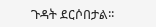ጉዳት ደርሶበታል፡፡